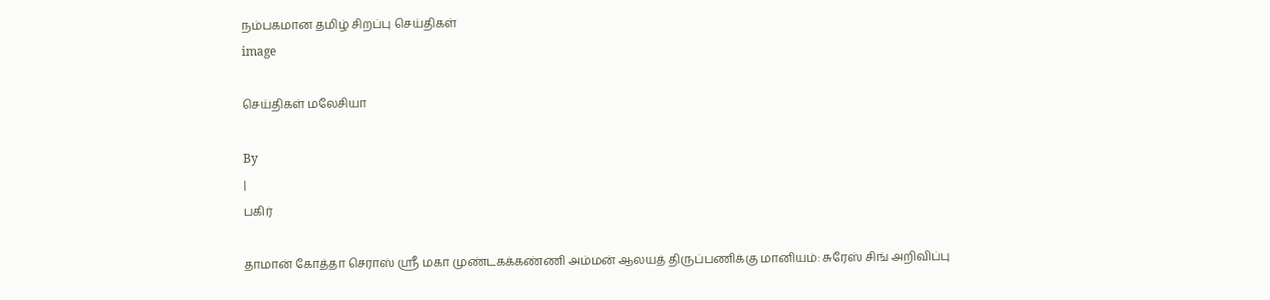நம்பகமான தமிழ் சிறப்பு செய்திகள்
image

செய்திகள் மலேசியா

By
|
பகிர்

தாமான் கோத்தா செராஸ் ஸ்ரீ மகா முண்டகக்கண்ணி அம்மன் ஆலயத் திருப்பணிக்கு மானியம்: சுரேஸ் சிங் அறிவிப்பு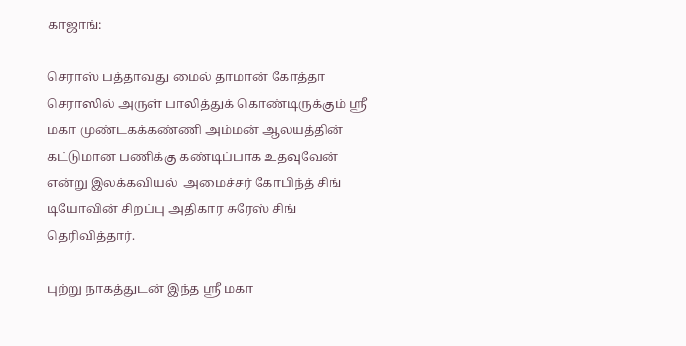காஜாங்:

செராஸ் பத்தாவது மைல் தாமான் கோத்தா செராஸில் அருள் பாலித்துக் கொண்டிருக்கும் ஸ்ரீ மகா முண்டகக்கண்ணி அம்மன் ஆலயத்தின் கட்டுமான பணிக்கு கண்டிப்பாக உதவுவேன் என்று இலக்கவியல்  அமைச்சர் கோபிந்த் சிங் டியோவின் சிறப்பு அதிகார சுரேஸ் சிங் தெரிவித்தார்.

புற்று நாகத்துடன் இந்த ஸ்ரீ மகா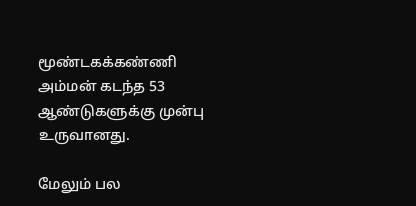மூண்டகக்கண்ணி அம்மன் கடந்த 53 ஆண்டுகளுக்கு முன்பு உருவானது.

மேலும் பல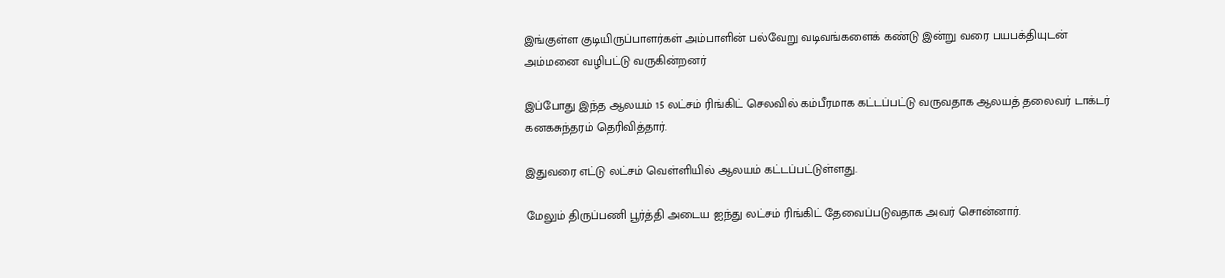இங்குள்ள குடியிருப்பாளர்கள் அம்பாளின் பல்வேறு வடிவங்களைக் கண்டு இன்று வரை பயபக்தியுடன் அம்மனை வழிபட்டு வருகின்றனர்

இப்போது இந்த ஆலயம் 15 லட்சம் ரிங்கிட் செலவில் கம்பீரமாக கட்டப்பட்டு வருவதாக ஆலயத் தலைவர் டாக்டர் கனகசுந்தரம் தெரிவித்தார்.

இதுவரை எட்டு லட்சம் வெள்ளியில் ஆலயம் கட்டப்பட்டுள்ளது.

மேலும் திருப்பணி பூர்த்தி அடைய ஐந்து லட்சம் ரிங்கிட் தேவைப்படுவதாக அவர் சொன்னார்.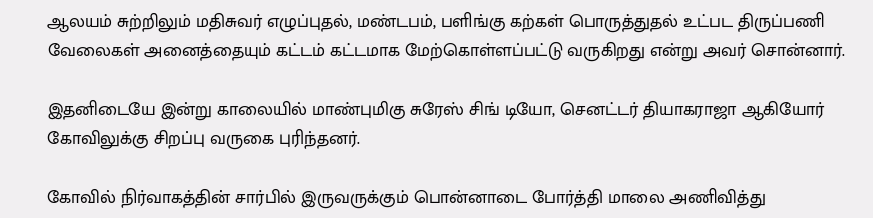ஆலயம் சுற்றிலும் மதிசுவர் எழுப்புதல், மண்டபம், பளிங்கு கற்கள் பொருத்துதல் உட்பட திருப்பணி வேலைகள் அனைத்தையும் கட்டம் கட்டமாக மேற்கொள்ளப்பட்டு வருகிறது என்று அவர் சொன்னார்.

இதனிடையே இன்று காலையில் மாண்புமிகு சுரேஸ் சிங் டியோ, செனட்டர் தியாகராஜா ஆகியோர் கோவிலுக்கு சிறப்பு வருகை புரிந்தனர்.

கோவில் நிர்வாகத்தின் சார்பில் இருவருக்கும் பொன்னாடை போர்த்தி மாலை அணிவித்து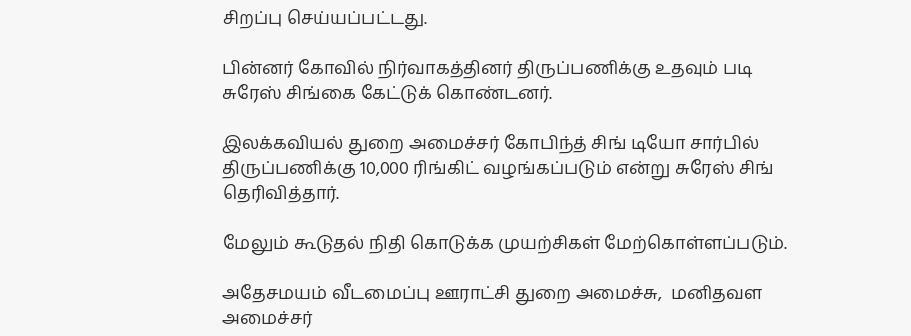சிறப்பு செய்யப்பட்டது.

பின்னர் கோவில் நிர்வாகத்தினர் திருப்பணிக்கு உதவும் படி சுரேஸ் சிங்கை கேட்டுக் கொண்டனர்.

இலக்கவியல் துறை அமைச்சர் கோபிந்த் சிங் டியோ சார்பில் திருப்பணிக்கு 10,000 ரிங்கிட் வழங்கப்படும் என்று சுரேஸ் சிங் தெரிவித்தார்.

மேலும் கூடுதல் நிதி கொடுக்க முயற்சிகள் மேற்கொள்ளப்படும்.

அதேசமயம் வீடமைப்பு ஊராட்சி துறை அமைச்சு,  மனிதவள அமைச்சர்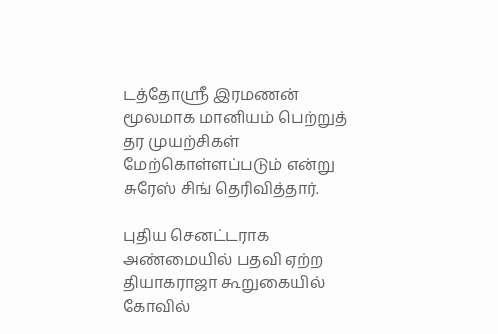டத்தோஸ்ரீ இரமணன் மூலமாக மானியம் பெற்றுத் தர முயற்சிகள் மேற்கொள்ளப்படும் என்று சுரேஸ் சிங் தெரிவித்தார்.

புதிய செனட்டராக அண்மையில் பதவி ஏற்ற தியாகராஜா கூறுகையில் கோவில்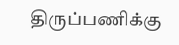திருப்பணிக்கு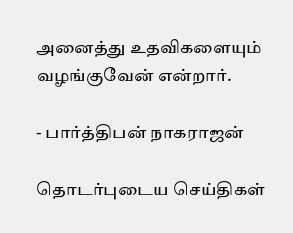அனைத்து உதவிகளையும் வழங்குவேன் என்றார்.

- பார்த்திபன் நாகராஜன்

தொடர்புடைய செய்திகள்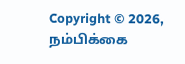Copyright © 2026, நம்பிக்கை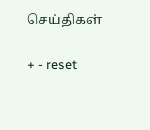செய்திகள்

+ - reset